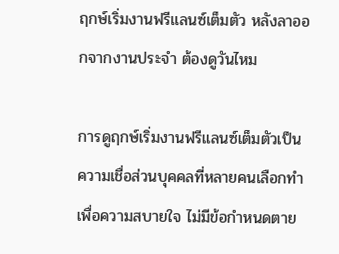ฤกษ์เริ่มงานฟรีแลนซ์เต็มตัว หลังลาออกจากงานประจำ ต้องดูวันไหม

การดูฤกษ์เริ่มงานฟรีแลนซ์เต็มตัวเป็นความเชื่อส่วนบุคคลที่หลายคนเลือกทำเพื่อความสบายใจ ไม่มีข้อกำหนดตาย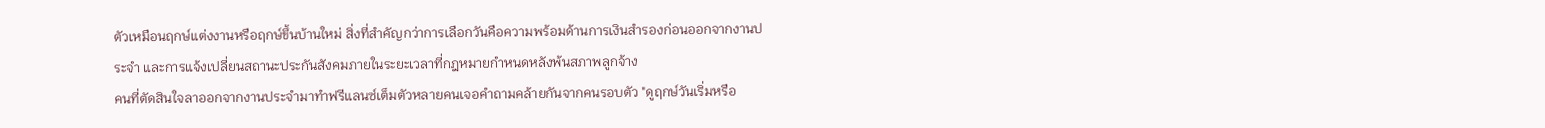ตัวเหมือนฤกษ์แต่งงานหรือฤกษ์ขึ้นบ้านใหม่ สิ่งที่สำคัญกว่าการเลือกวันคือความพร้อมด้านการเงินสำรองก่อนออกจากงานประจำ และการแจ้งเปลี่ยนสถานะประกันสังคมภายในระยะเวลาที่กฎหมายกำหนดหลังพ้นสภาพลูกจ้าง
คนที่ตัดสินใจลาออกจากงานประจำมาทำฟรีแลนซ์เต็มตัวหลายคนเจอคำถามคล้ายกันจากคนรอบตัว "ดูฤกษ์วันเริ่มหรือ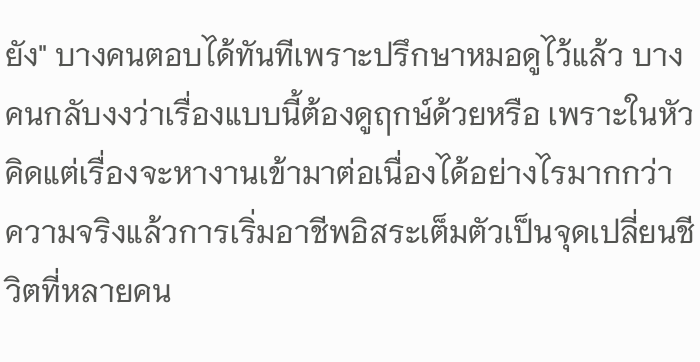ยัง" บางคนตอบได้ทันทีเพราะปรึกษาหมอดูไว้แล้ว บางคนกลับงงว่าเรื่องแบบนี้ต้องดูฤกษ์ด้วยหรือ เพราะในหัวคิดแต่เรื่องจะหางานเข้ามาต่อเนื่องได้อย่างไรมากกว่า
ความจริงแล้วการเริ่มอาชีพอิสระเต็มตัวเป็นจุดเปลี่ยนชีวิตที่หลายคน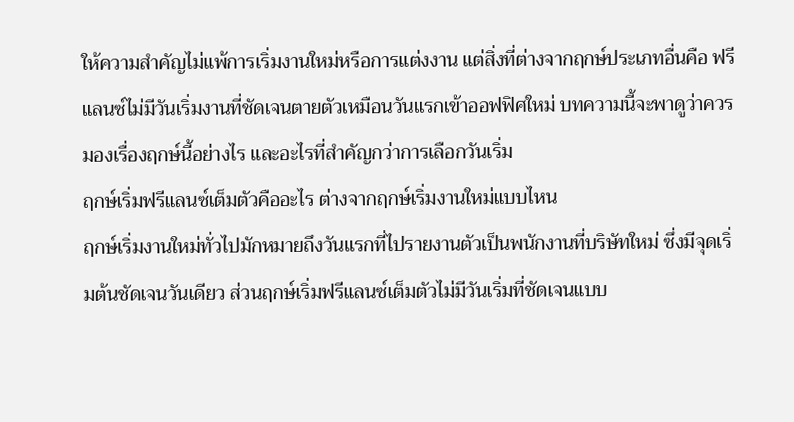ให้ความสำคัญไม่แพ้การเริ่มงานใหม่หรือการแต่งงาน แต่สิ่งที่ต่างจากฤกษ์ประเภทอื่นคือ ฟรีแลนซ์ไม่มีวันเริ่มงานที่ชัดเจนตายตัวเหมือนวันแรกเข้าออฟฟิศใหม่ บทความนี้จะพาดูว่าควรมองเรื่องฤกษ์นี้อย่างไร และอะไรที่สำคัญกว่าการเลือกวันเริ่ม
ฤกษ์เริ่มฟรีแลนซ์เต็มตัวคืออะไร ต่างจากฤกษ์เริ่มงานใหม่แบบไหน
ฤกษ์เริ่มงานใหม่ทั่วไปมักหมายถึงวันแรกที่ไปรายงานตัวเป็นพนักงานที่บริษัทใหม่ ซึ่งมีจุดเริ่มต้นชัดเจนวันเดียว ส่วนฤกษ์เริ่มฟรีแลนซ์เต็มตัวไม่มีวันเริ่มที่ชัดเจนแบบ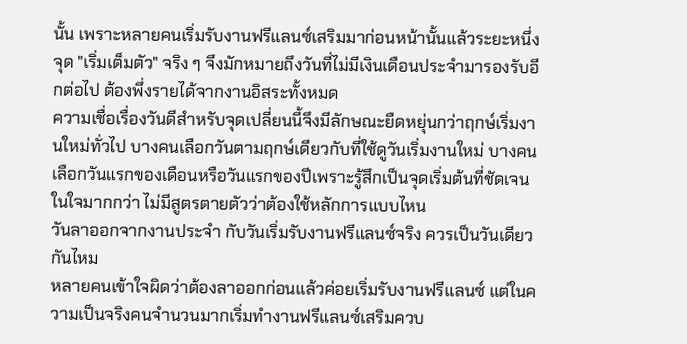นั้น เพราะหลายคนเริ่มรับงานฟรีแลนซ์เสริมมาก่อนหน้านั้นแล้วระยะหนึ่ง จุด "เริ่มเต็มตัว" จริง ๆ จึงมักหมายถึงวันที่ไม่มีเงินเดือนประจำมารองรับอีกต่อไป ต้องพึ่งรายได้จากงานอิสระทั้งหมด
ความเชื่อเรื่องวันดีสำหรับจุดเปลี่ยนนี้จึงมีลักษณะยืดหยุ่นกว่าฤกษ์เริ่มงานใหม่ทั่วไป บางคนเลือกวันตามฤกษ์เดียวกับที่ใช้ดูวันเริ่มงานใหม่ บางคนเลือกวันแรกของเดือนหรือวันแรกของปีเพราะรู้สึกเป็นจุดเริ่มต้นที่ชัดเจนในใจมากกว่า ไม่มีสูตรตายตัวว่าต้องใช้หลักการแบบไหน
วันลาออกจากงานประจำ กับวันเริ่มรับงานฟรีแลนซ์จริง ควรเป็นวันเดียวกันไหม
หลายคนเข้าใจผิดว่าต้องลาออกก่อนแล้วค่อยเริ่มรับงานฟรีแลนซ์ แต่ในความเป็นจริงคนจำนวนมากเริ่มทำงานฟรีแลนซ์เสริมควบ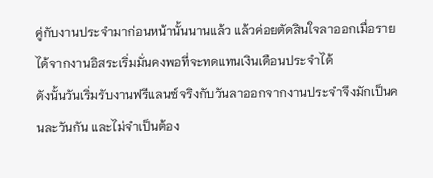คู่กับงานประจำมาก่อนหน้านั้นนานแล้ว แล้วค่อยตัดสินใจลาออกเมื่อรายได้จากงานอิสระเริ่มมั่นคงพอที่จะทดแทนเงินเดือนประจำได้
ดังนั้นวันเริ่มรับงานฟรีแลนซ์จริงกับวันลาออกจากงานประจำจึงมักเป็นคนละวันกัน และไม่จำเป็นต้อง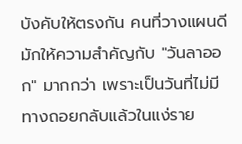บังคับให้ตรงกัน คนที่วางแผนดีมักให้ความสำคัญกับ "วันลาออก" มากกว่า เพราะเป็นวันที่ไม่มีทางถอยกลับแล้วในแง่ราย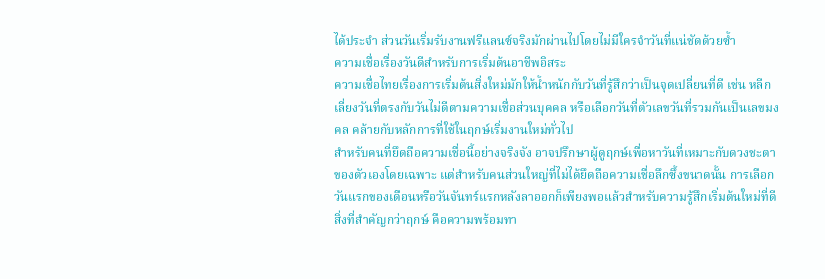ได้ประจำ ส่วนวันเริ่มรับงานฟรีแลนซ์จริงมักผ่านไปโดยไม่มีใครจำวันที่แน่ชัดด้วยซ้ำ
ความเชื่อเรื่องวันดีสำหรับการเริ่มต้นอาชีพอิสระ
ความเชื่อไทยเรื่องการเริ่มต้นสิ่งใหม่มักให้น้ำหนักกับวันที่รู้สึกว่าเป็นจุดเปลี่ยนที่ดี เช่น หลีกเลี่ยงวันที่ตรงกับวันไม่ดีตามความเชื่อส่วนบุคคล หรือเลือกวันที่ตัวเลขวันที่รวมกันเป็นเลขมงคล คล้ายกับหลักการที่ใช้ในฤกษ์เริ่มงานใหม่ทั่วไป
สำหรับคนที่ยึดถือความเชื่อนี้อย่างจริงจัง อาจปรึกษาผู้ดูฤกษ์เพื่อหาวันที่เหมาะกับดวงชะตาของตัวเองโดยเฉพาะ แต่สำหรับคนส่วนใหญ่ที่ไม่ได้ยึดถือความเชื่อลึกซึ้งขนาดนั้น การเลือกวันแรกของเดือนหรือวันจันทร์แรกหลังลาออกก็เพียงพอแล้วสำหรับความรู้สึกเริ่มต้นใหม่ที่ดี
สิ่งที่สำคัญกว่าฤกษ์ คือความพร้อมทา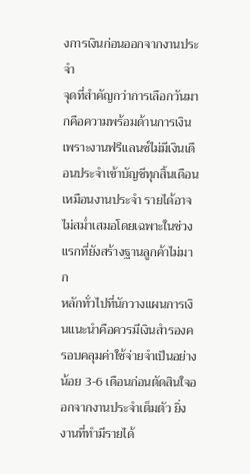งการเงินก่อนออกจากงานประจำ
จุดที่สำคัญกว่าการเลือกวันมากคือความพร้อมด้านการเงิน เพราะงานฟรีแลนซ์ไม่มีเงินเดือนประจำเข้าบัญชีทุกสิ้นเดือนเหมือนงานประจำ รายได้อาจไม่สม่ำเสมอโดยเฉพาะในช่วงแรกที่ยังสร้างฐานลูกค้าไม่มาก
หลักทั่วไปที่นักวางแผนการเงินแนะนำคือควรมีเงินสำรองครอบคลุมค่าใช้จ่ายจำเป็นอย่างน้อย 3-6 เดือนก่อนตัดสินใจออกจากงานประจำเต็มตัว ยิ่งงานที่ทำมีรายได้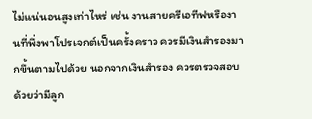ไม่แน่นอนสูงเท่าไหร่ เช่น งานสายครีเอทีฟหรืองานที่พึ่งพาโปรเจกต์เป็นครั้งคราว ควรมีเงินสำรองมากขึ้นตามไปด้วย นอกจากเงินสำรอง ควรตรวจสอบด้วยว่ามีลูก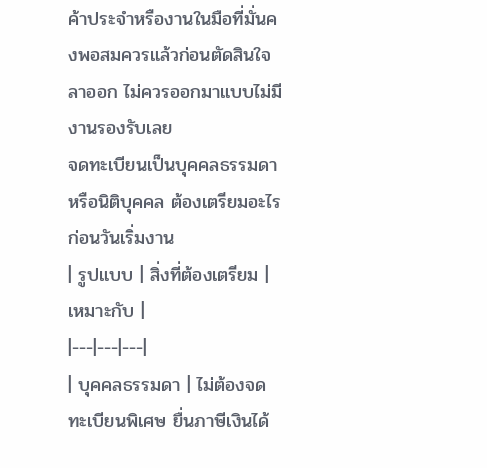ค้าประจำหรืองานในมือที่มั่นคงพอสมควรแล้วก่อนตัดสินใจลาออก ไม่ควรออกมาแบบไม่มีงานรองรับเลย
จดทะเบียนเป็นบุคคลธรรมดาหรือนิติบุคคล ต้องเตรียมอะไรก่อนวันเริ่มงาน
| รูปแบบ | สิ่งที่ต้องเตรียม | เหมาะกับ |
|---|---|---|
| บุคคลธรรมดา | ไม่ต้องจดทะเบียนพิเศษ ยื่นภาษีเงินได้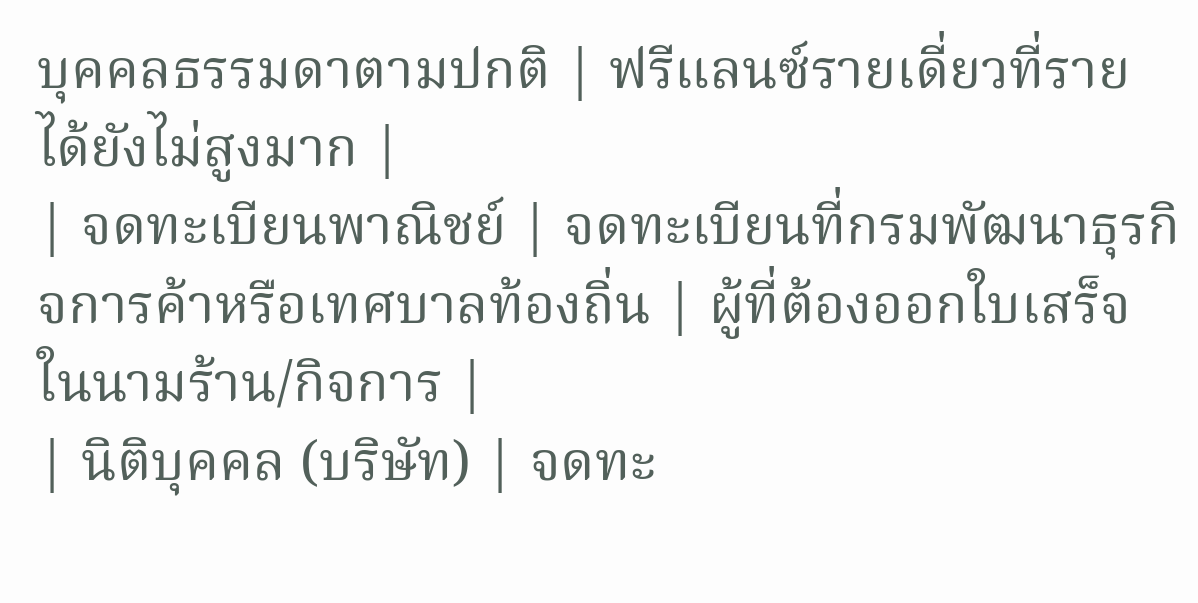บุคคลธรรมดาตามปกติ | ฟรีแลนซ์รายเดี่ยวที่รายได้ยังไม่สูงมาก |
| จดทะเบียนพาณิชย์ | จดทะเบียนที่กรมพัฒนาธุรกิจการค้าหรือเทศบาลท้องถิ่น | ผู้ที่ต้องออกใบเสร็จในนามร้าน/กิจการ |
| นิติบุคคล (บริษัท) | จดทะ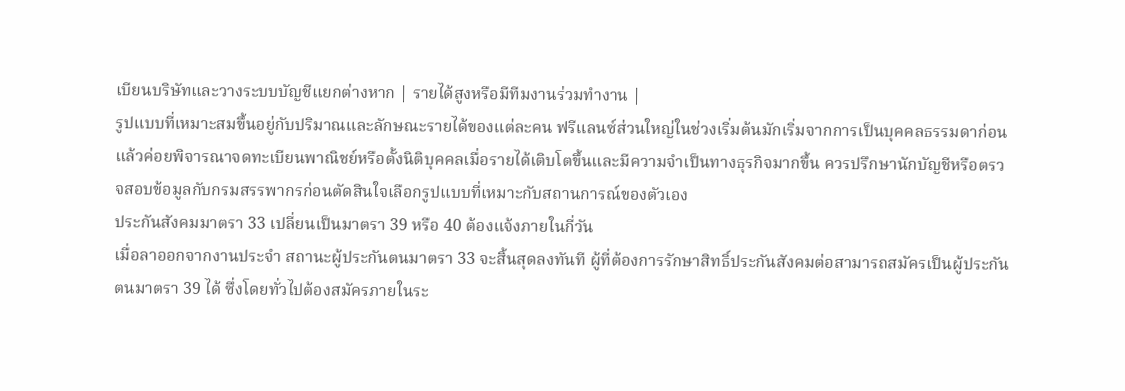เบียนบริษัทและวางระบบบัญชีแยกต่างหาก | รายได้สูงหรือมีทีมงานร่วมทำงาน |
รูปแบบที่เหมาะสมขึ้นอยู่กับปริมาณและลักษณะรายได้ของแต่ละคน ฟรีแลนซ์ส่วนใหญ่ในช่วงเริ่มต้นมักเริ่มจากการเป็นบุคคลธรรมดาก่อน แล้วค่อยพิจารณาจดทะเบียนพาณิชย์หรือตั้งนิติบุคคลเมื่อรายได้เติบโตขึ้นและมีความจำเป็นทางธุรกิจมากขึ้น ควรปรึกษานักบัญชีหรือตรวจสอบข้อมูลกับกรมสรรพากรก่อนตัดสินใจเลือกรูปแบบที่เหมาะกับสถานการณ์ของตัวเอง
ประกันสังคมมาตรา 33 เปลี่ยนเป็นมาตรา 39 หรือ 40 ต้องแจ้งภายในกี่วัน
เมื่อลาออกจากงานประจำ สถานะผู้ประกันตนมาตรา 33 จะสิ้นสุดลงทันที ผู้ที่ต้องการรักษาสิทธิ์ประกันสังคมต่อสามารถสมัครเป็นผู้ประกันตนมาตรา 39 ได้ ซึ่งโดยทั่วไปต้องสมัครภายในระ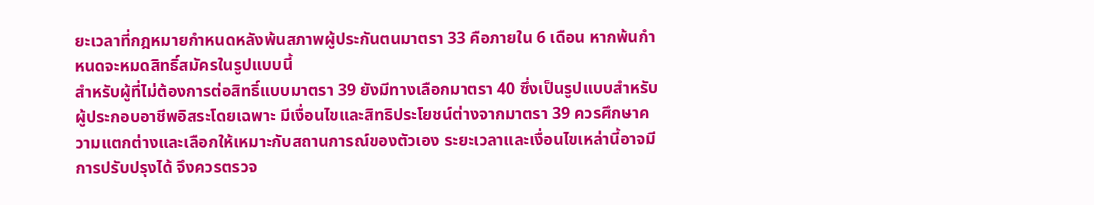ยะเวลาที่กฎหมายกำหนดหลังพ้นสภาพผู้ประกันตนมาตรา 33 คือภายใน 6 เดือน หากพ้นกำหนดจะหมดสิทธิ์สมัครในรูปแบบนี้
สำหรับผู้ที่ไม่ต้องการต่อสิทธิ์แบบมาตรา 39 ยังมีทางเลือกมาตรา 40 ซึ่งเป็นรูปแบบสำหรับผู้ประกอบอาชีพอิสระโดยเฉพาะ มีเงื่อนไขและสิทธิประโยชน์ต่างจากมาตรา 39 ควรศึกษาความแตกต่างและเลือกให้เหมาะกับสถานการณ์ของตัวเอง ระยะเวลาและเงื่อนไขเหล่านี้อาจมีการปรับปรุงได้ จึงควรตรวจ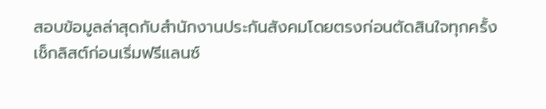สอบข้อมูลล่าสุดกับสำนักงานประกันสังคมโดยตรงก่อนตัดสินใจทุกครั้ง
เช็กลิสต์ก่อนเริ่มฟรีแลนซ์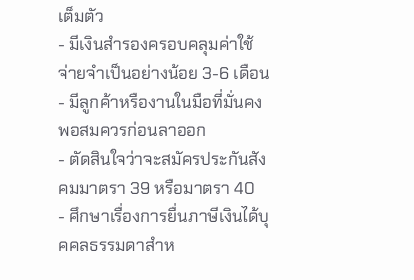เต็มตัว
- มีเงินสำรองครอบคลุมค่าใช้จ่ายจำเป็นอย่างน้อย 3-6 เดือน
- มีลูกค้าหรืองานในมือที่มั่นคงพอสมควรก่อนลาออก
- ตัดสินใจว่าจะสมัครประกันสังคมมาตรา 39 หรือมาตรา 40
- ศึกษาเรื่องการยื่นภาษีเงินได้บุคคลธรรมดาสำห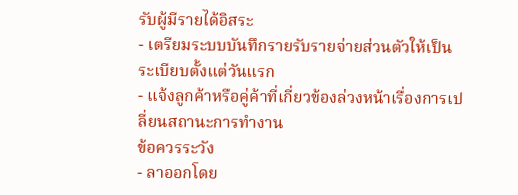รับผู้มีรายได้อิสระ
- เตรียมระบบบันทึกรายรับรายจ่ายส่วนตัวให้เป็นระเบียบตั้งแต่วันแรก
- แจ้งลูกค้าหรือคู่ค้าที่เกี่ยวข้องล่วงหน้าเรื่องการเปลี่ยนสถานะการทำงาน
ข้อควรระวัง
- ลาออกโดย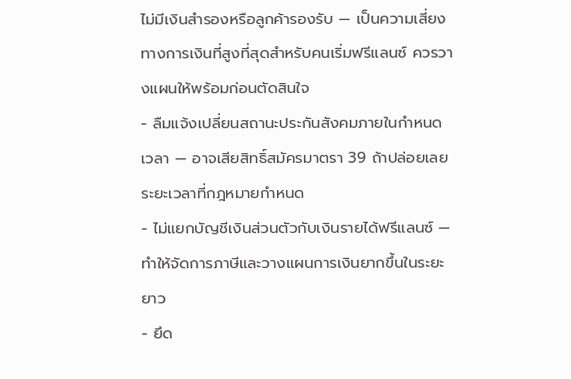ไม่มีเงินสำรองหรือลูกค้ารองรับ — เป็นความเสี่ยงทางการเงินที่สูงที่สุดสำหรับคนเริ่มฟรีแลนซ์ ควรวางแผนให้พร้อมก่อนตัดสินใจ
- ลืมแจ้งเปลี่ยนสถานะประกันสังคมภายในกำหนดเวลา — อาจเสียสิทธิ์สมัครมาตรา 39 ถ้าปล่อยเลยระยะเวลาที่กฎหมายกำหนด
- ไม่แยกบัญชีเงินส่วนตัวกับเงินรายได้ฟรีแลนซ์ — ทำให้จัดการภาษีและวางแผนการเงินยากขึ้นในระยะยาว
- ยึด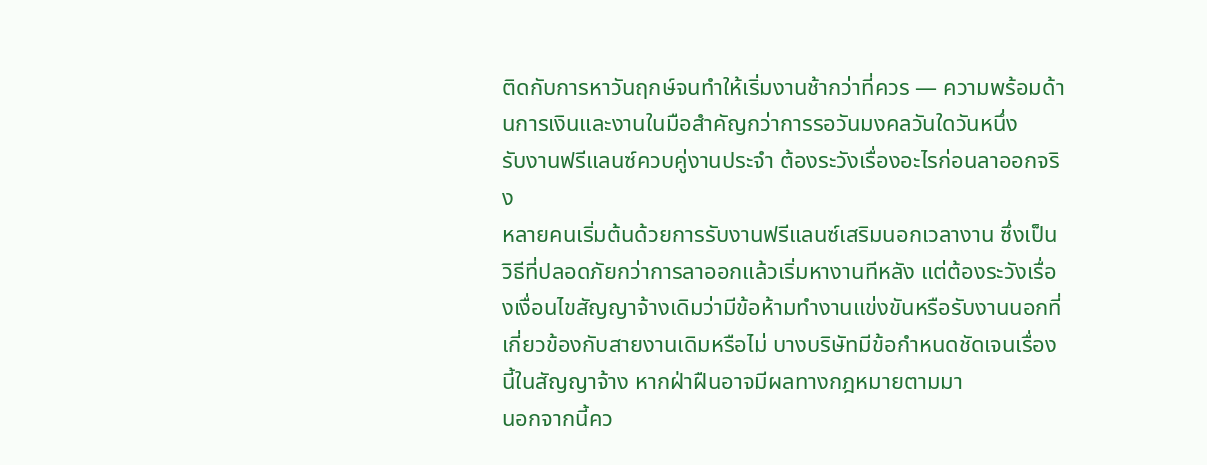ติดกับการหาวันฤกษ์จนทำให้เริ่มงานช้ากว่าที่ควร — ความพร้อมด้านการเงินและงานในมือสำคัญกว่าการรอวันมงคลวันใดวันหนึ่ง
รับงานฟรีแลนซ์ควบคู่งานประจำ ต้องระวังเรื่องอะไรก่อนลาออกจริง
หลายคนเริ่มต้นด้วยการรับงานฟรีแลนซ์เสริมนอกเวลางาน ซึ่งเป็นวิธีที่ปลอดภัยกว่าการลาออกแล้วเริ่มหางานทีหลัง แต่ต้องระวังเรื่องเงื่อนไขสัญญาจ้างเดิมว่ามีข้อห้ามทำงานแข่งขันหรือรับงานนอกที่เกี่ยวข้องกับสายงานเดิมหรือไม่ บางบริษัทมีข้อกำหนดชัดเจนเรื่องนี้ในสัญญาจ้าง หากฝ่าฝืนอาจมีผลทางกฎหมายตามมา
นอกจากนี้คว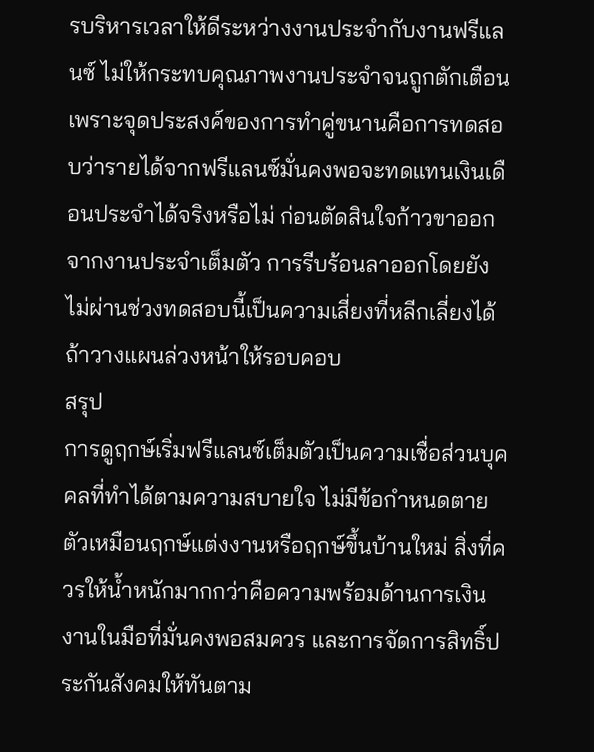รบริหารเวลาให้ดีระหว่างงานประจำกับงานฟรีแลนซ์ ไม่ให้กระทบคุณภาพงานประจำจนถูกตักเตือน เพราะจุดประสงค์ของการทำคู่ขนานคือการทดสอบว่ารายได้จากฟรีแลนซ์มั่นคงพอจะทดแทนเงินเดือนประจำได้จริงหรือไม่ ก่อนตัดสินใจก้าวขาออกจากงานประจำเต็มตัว การรีบร้อนลาออกโดยยังไม่ผ่านช่วงทดสอบนี้เป็นความเสี่ยงที่หลีกเลี่ยงได้ถ้าวางแผนล่วงหน้าให้รอบคอบ
สรุป
การดูฤกษ์เริ่มฟรีแลนซ์เต็มตัวเป็นความเชื่อส่วนบุคคลที่ทำได้ตามความสบายใจ ไม่มีข้อกำหนดตายตัวเหมือนฤกษ์แต่งงานหรือฤกษ์ขึ้นบ้านใหม่ สิ่งที่ควรให้น้ำหนักมากกว่าคือความพร้อมด้านการเงิน งานในมือที่มั่นคงพอสมควร และการจัดการสิทธิ์ประกันสังคมให้ทันตาม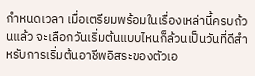กำหนดเวลา เมื่อเตรียมพร้อมในเรื่องเหล่านี้ครบถ้วนแล้ว จะเลือกวันเริ่มต้นแบบไหนก็ล้วนเป็นวันที่ดีสำหรับการเริ่มต้นอาชีพอิสระของตัวเอ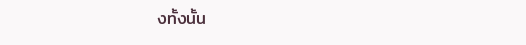งทั้งนั้น